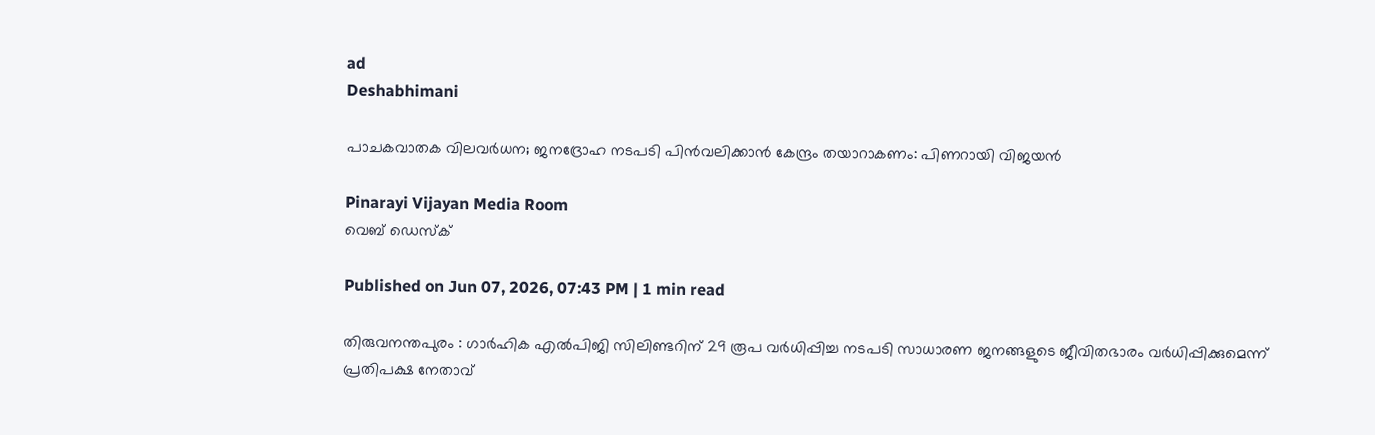ad
Deshabhimani

പാചകവാതക വിലവർധന; ജനദ്രോഹ നടപടി പിൻവലിക്കാൻ കേന്ദ്രം തയാറാകണം: പിണറായി വിജയൻ

Pinarayi Vijayan Media Room
വെബ് ഡെസ്ക്

Published on Jun 07, 2026, 07:43 PM | 1 min read

തിരുവനന്തപുരം : ഗാർഹിക എൽപിജി സിലിണ്ടറിന് 29 രൂപ വർധിപ്പിച്ച നടപടി സാധാരണ ജനങ്ങളുടെ ജീവിതഭാരം വർധിപ്പിക്കുമെന്ന് പ്രതിപക്ഷ നേതാവ്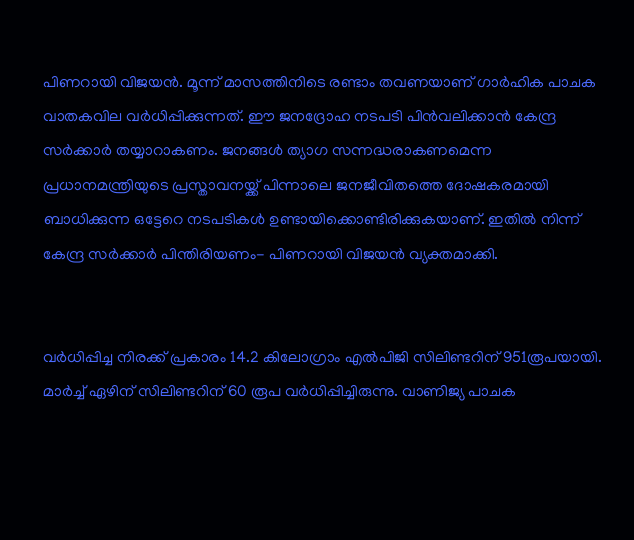പിണറായി വിജയൻ. മൂന്ന് മാസത്തിനിടെ രണ്ടാം തവണയാണ് ഗാർഹിക പാചക വാതകവില വർധിപ്പിക്കുന്നത്. ഈ ജനദ്രോഹ നടപടി പിൻവലിക്കാൻ കേന്ദ്ര സർക്കാർ തയ്യാറാകണം. ജനങ്ങൾ ത്യാഗ സന്നദ്ധരാകണമെന്ന പ്രധാനമന്ത്രിയുടെ പ്രസ്താവനയ്ക്ക് പിന്നാലെ ജനജീവിതത്തെ ദോഷകരമായി ബാധിക്കുന്ന ഒട്ടേറെ നടപടികൾ ഉണ്ടായിക്കൊണ്ടിരിക്കുകയാണ്. ഇതിൽ നിന്ന് കേന്ദ്ര സർക്കാർ പിന്തിരിയണം- പിണറായി വിജയൻ വ്യക്തമാക്കി.


വർധിപ്പിച്ച നിരക്ക് പ്രകാരം 14.2 കിലോഗ്രാം എൽപിജി സിലിണ്ടറിന് 951രൂപയായി. മാർച്ച് ഏഴിന് സിലിണ്ടറിന് 60 രൂപ വർധിപ്പിച്ചിരുന്നു. വാണിജ്യ പാചക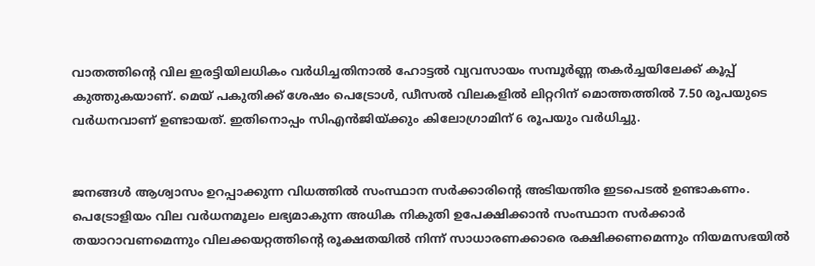വാതത്തിൻ്റെ വില ഇരട്ടിയിലധികം വർധിച്ചതിനാൽ ഹോട്ടൽ വ്യവസായം സമ്പൂർണ്ണ തകർച്ചയിലേക്ക് കൂപ്പ് കുത്തുകയാണ്. മെയ് പകുതിക്ക് ശേഷം പെട്രോൾ, ഡീസൽ വിലകളിൽ ലിറ്ററിന് മൊത്തത്തിൽ 7.50 രൂപയുടെ വർധനവാണ് ഉണ്ടായത്. ഇതിനൊപ്പം സിഎൻജിയ്ക്കും കിലോഗ്രാമിന് 6 രൂപയും വർധിച്ചു.


ജനങ്ങൾ ആശ്വാസം ഉറപ്പാക്കുന്ന വിധത്തിൽ സംസ്ഥാന സർക്കാരിന്റെ അടിയന്തിര ഇടപെടൽ ഉണ്ടാകണം. പെട്രോളിയം വില വർധനമൂലം ലഭ്യമാകുന്ന അധിക നികുതി ഉപേക്ഷിക്കാൻ സംസ്ഥാന സർക്കാർ തയാറാവണമെന്നും വിലക്കയറ്റത്തിന്റെ രൂക്ഷതയിൽ നിന്ന് സാധാരണക്കാരെ രക്ഷിക്കണമെന്നും നിയമസഭയിൽ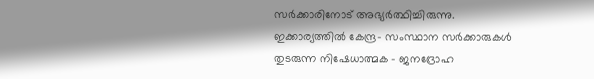സർക്കാരിനോട് അഭ്യർത്ഥിച്ചിരുന്നു. ഇക്കാര്യത്തിൽ കേന്ദ്ര- സംസ്ഥാന സർക്കാരുകൾ തുടരുന്ന നിഷേധാത്മക - ജനദ്രോഹ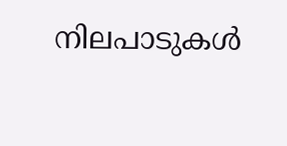നിലപാടുകൾ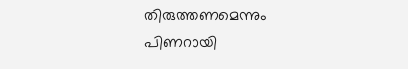തിരുത്തണമെന്നും പിണറായി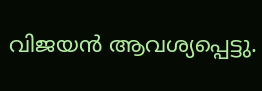വിജയൻ ആവശ്യപ്പെട്ടു.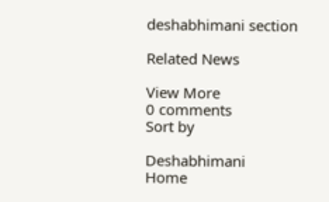deshabhimani section

Related News

View More
0 comments
Sort by

Deshabhimani
Home